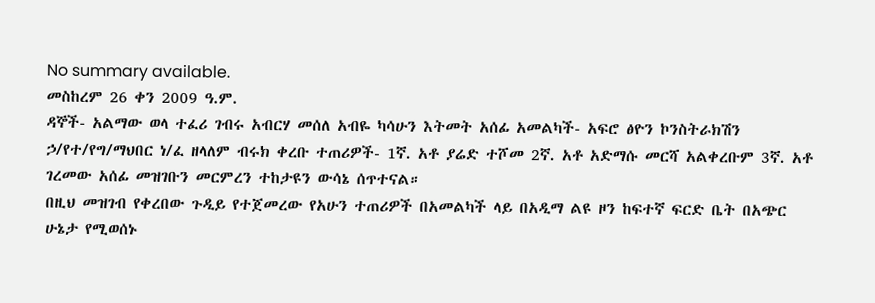No summary available.
መስከረም 26 ቀን 2009 ዓ.ም.
ዳኞች- አልማው ወላ ተፈሪ ገብሩ አብርሃ መሰለ አብዬ ካሳሁን እትመት አሰፊ አመልካች- አፍሮ ፅዮን ኮንስትራክሽን ኃ/የተ/የግ/ማህበር ነ/ፈ ዘላለም ብሩክ ቀረቡ ተጠሪዎች- 1ኛ. አቶ ያሬድ ተሾመ 2ኛ. አቶ አድማሱ መርሻ አልቀረቡም 3ኛ. አቶ ገረመው አሰፊ መዝገቡን መርምረን ተከታዩን ውሳኔ ሰጥተናል።
በዚህ መዝገብ የቀረበው ጉዲይ የተጀመረው የአሁን ተጠሪዎች በአመልካች ላይ በአዲማ ልዩ ዞን ከፍተኛ ፍርድ ቤት በአጭር ሁኔታ የሚወሰኑ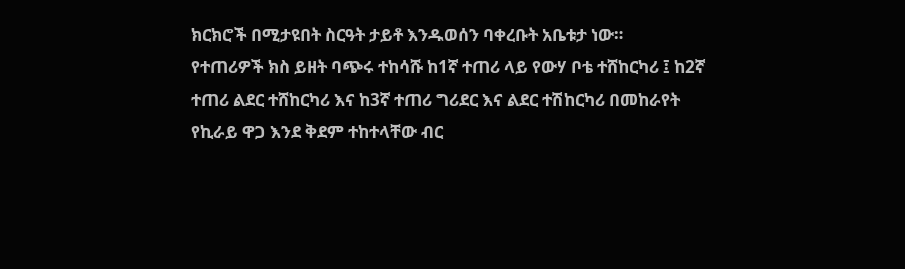ክርክሮች በሚታዩበት ስርዓት ታይቶ እንዱወሰን ባቀረቡት አቤቱታ ነው።
የተጠሪዎች ክስ ይዘት ባጭሩ ተከሳሹ ከ1ኛ ተጠሪ ላይ የውሃ ቦቴ ተሸከርካሪ ፤ ከ2ኛ ተጠሪ ልደር ተሸከርካሪ እና ከ3ኛ ተጠሪ ግሪደር እና ልደር ተሽከርካሪ በመከራየት የኪራይ ዋጋ እንደ ቅደም ተከተላቸው ብር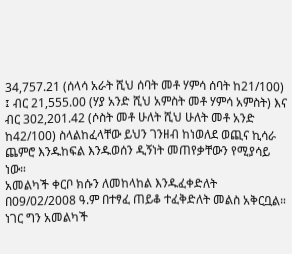34,757.21 (ሰላሳ አራት ሺህ ሰባት መቶ ሃምሳ ሰባት ከ21/100) ፤ ብር 21,555.00 (ሃያ አንድ ሺህ አምስት መቶ ሃምሳ አምስት) እና ብር 302,201.42 (ሶስት መቶ ሁለት ሺህ ሁለት መቶ አንድ ከ42/100) ስላልከፈላቸው ይህን ገንዘብ ከነወለደ ወጪና ኪሳራ ጨምሮ እንዱከፍል እንዱወሰን ዲኝነት መጠየቃቸውን የሚያሳይ ነው።
አመልካች ቀርቦ ክሱን ለመከላከል እንዱፈቀድለት በ09/02/2008 ዓ.ም በተፃፈ ጠይቆ ተፈቅድለት መልስ አቅርቧል። ነገር ግን አመልካች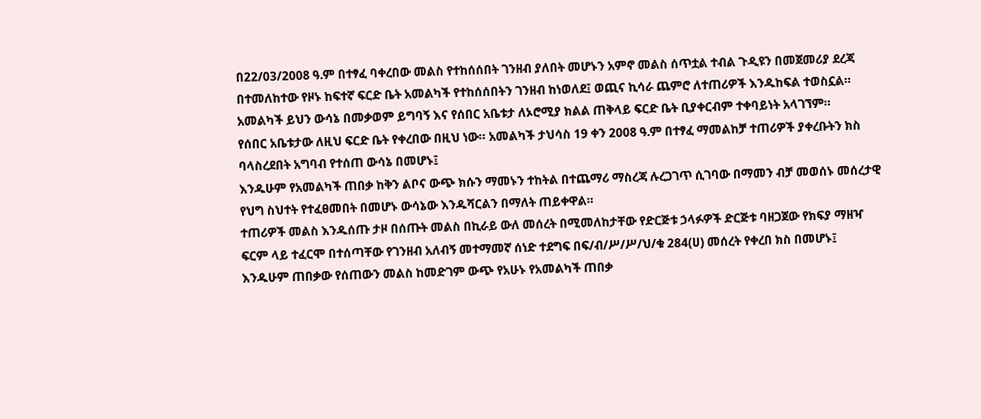በ22/03/2008 ዓ.ም በተፃፈ ባቀረበው መልስ የተከሰሰበት ገንዘብ ያለበት መሆኑን አምኖ መልስ ሰጥቷል ተብል ጉዲዩን በመጀመሪያ ደረጃ በተመለከተው የዞኑ ከፍተኛ ፍርድ ቤት አመልካች የተከሰሰበትን ገንዘብ ከነወለደ፤ ወጪና ኪሳራ ጨምሮ ለተጠሪዎች እንዱከፍል ተወስኗል። አመልካች ይህን ውሳኔ በመቃወም ይግባኝ እና የሰበር አቤቱታ ለኦሮሚያ ክልል ጠቅላይ ፍርድ ቤት ቢያቀርብም ተቀባይነት አላገኘም።
የሰበር አቤቱታው ለዚህ ፍርድ ቤት የቀረበው በዚህ ነው። አመልካች ታህሳስ 19 ቀን 2008 ዓ.ም በተፃፈ ማመልከቻ ተጠሪዎች ያቀረቡትን ክስ ባላስረደበት አግባብ የተሰጠ ውሳኔ በመሆኑ፤
እንዱሁም የአመልካች ጠበቃ ከቅን ልቦና ውጭ ክሱን ማመኑን ተከትል በተጨማሪ ማስረጃ ሉረጋገጥ ሲገባው በማመን ብቻ መወሰኑ መሰረታዊ የህግ ስህተት የተፈፀመበት በመሆኑ ውሳኔው እንዱሻርልን በማለት ጠይቀዋል።
ተጠሪዎች መልስ እንዱሰጡ ታዞ በሰጡት መልስ በኪራይ ውለ መሰረት በሚመለከታቸው የድርጅቱ ኃላፉዎች ድርጅቱ ባዘጋጀው የክፍያ ማዘዣ ፍርም ላይ ተፈርሞ በተሰጣቸው የገንዘብ አለብኝ መተማመኛ ሰነድ ተደግፍ በፍ/ብ/ሥ/ሥ/ህ/ቁ 284(ሀ) መሰረት የቀረበ ክስ በመሆኑ፤
እንዱሁም ጠበቃው የሰጠውን መልስ ከመድገም ውጭ የአሁኑ የአመልካች ጠበቃ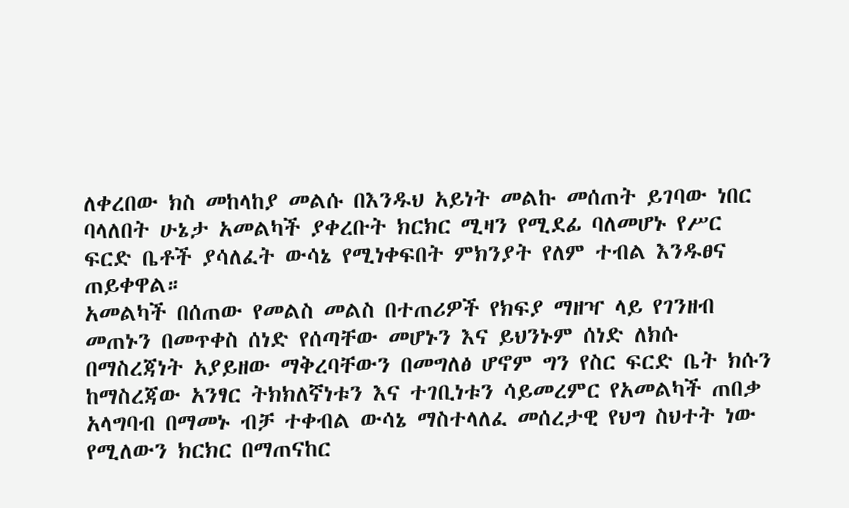ለቀረበው ክስ መከላከያ መልሱ በእንዱህ አይነት መልኩ መሰጠት ይገባው ነበር ባላለበት ሁኔታ አመልካች ያቀረቡት ክርክር ሚዛን የሚደፊ ባለመሆኑ የሥር ፍርድ ቤቶች ያሳለፈት ውሳኔ የሚነቀፍበት ምክንያት የለም ተብል እንዱፀና ጠይቀዋል።
አመልካች በሰጠው የመልስ መልስ በተጠሪዎች የክፍያ ማዘዣ ላይ የገንዘብ መጠኑን በመጥቀስ ሰነድ የሰጣቸው መሆኑን እና ይህንኑም ሰነድ ለክሱ በማስረጃነት አያይዘው ማቅረባቸውን በመግለፅ ሆኖም ግን የስር ፍርድ ቤት ክሱን ከማስረጃው አንፃር ትክክለኛነቱን እና ተገቢነቱን ሳይመረምር የአመልካች ጠበቃ አላግባብ በማመኑ ብቻ ተቀብል ውሳኔ ማስተላለፈ መሰረታዊ የህግ ስህተት ነው የሚለውን ክርክር በማጠናከር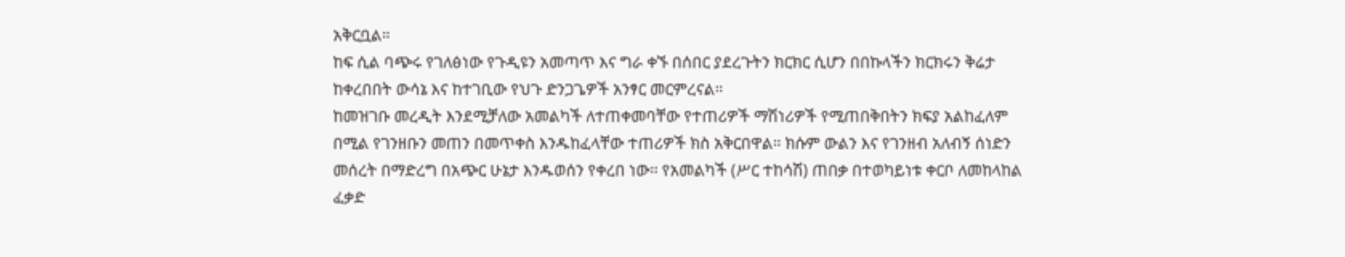አቅርቧል።
ከፍ ሲል ባጭሩ የገለፅነው የጉዲዩን አመጣጥ እና ግራ ቀኙ በሰበር ያደረጉትን ክርክር ሲሆን በበኩላችን ክርክሩን ቅሬታ ከቀረበበት ውሳኔ እና ከተገቢው የህጉ ድንጋጌዎች አንፃር መርምረናል።
ከመዝገቡ መረዲት እንደሚቻለው አመልካች ለተጠቀመባቸው የተጠሪዎች ማሽነሪዎች የሚጠበቅበትን ክፍያ አልከፈለም በሚል የገንዘቡን መጠን በመጥቀስ እንዱከፈላቸው ተጠሪዎች ክስ አቅርበዋል። ክሱም ውልን እና የገንዘብ አለብኝ ሰነድን መሰረት በማድረግ በአጭር ሁኔታ እንዱወሰን የቀረበ ነው። የአመልካች (ሥር ተከሳሽ) ጠበቃ በተወካይነቱ ቀርቦ ለመከላከል ፈቃድ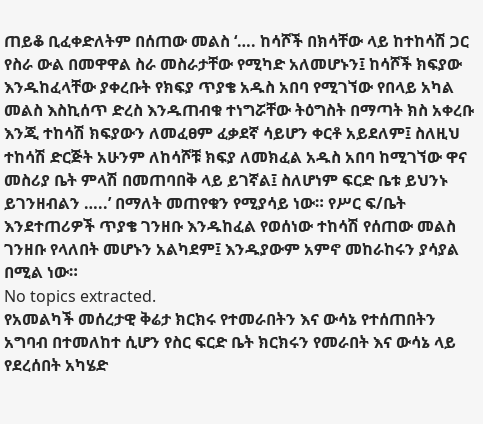ጠይቆ ቢፈቀድለትም በሰጠው መልስ ‘…. ከሳሾች በክሳቸው ላይ ከተከሳሽ ጋር የስራ ውል በመዋዋል ስራ መስራታቸው የሚካድ አለመሆኑን፤ ከሳሾች ክፍያው እንዱከፈላቸው ያቀረቡት የክፍያ ጥያቄ አዱስ አበባ የሚገኘው የበላይ አካል መልስ እስኪሰጥ ድረስ እንዱጠብቁ ተነግሯቸው ትዕግስት በማጣት ክስ አቀረቡ እንጂ ተከሳሽ ክፍያውን ለመፈፀም ፈቃደኛ ሳይሆን ቀርቶ አይደለም፤ ስለዚህ ተከሳሽ ድርጅት አሁንም ለከሳሾቹ ክፍያ ለመክፈል አዱስ አበባ ከሚገኘው ዋና መስሪያ ቤት ምላሽ በመጠባበቅ ላይ ይገኛል፤ ስለሆነም ፍርድ ቤቱ ይህንኑ ይገንዘብልን …..’ በማለት መጠየቁን የሚያሳይ ነው። የሥር ፍ/ቤት እንደተጠሪዎች ጥያቄ ገንዘቡ እንዱከፈል የወሰነው ተከሳሽ የሰጠው መልስ ገንዘቡ የላለበት መሆኑን አልካደም፤ እንዱያውም አምኖ መከራከሩን ያሳያል በሚል ነው።
No topics extracted.
የአመልካች መሰረታዊ ቅሬታ ክርክሩ የተመራበትን እና ውሳኔ የተሰጠበትን አግባብ በተመለከተ ሲሆን የስር ፍርድ ቤት ክርክሩን የመራበት እና ውሳኔ ላይ የደረሰበት አካሄድ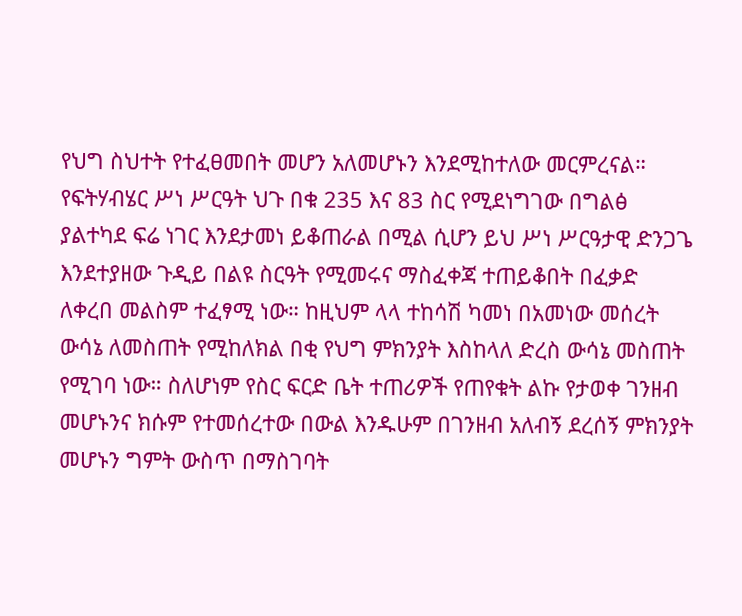የህግ ስህተት የተፈፀመበት መሆን አለመሆኑን እንደሚከተለው መርምረናል። የፍትሃብሄር ሥነ ሥርዓት ህጉ በቁ 235 እና 83 ስር የሚደነግገው በግልፅ ያልተካደ ፍሬ ነገር እንደታመነ ይቆጠራል በሚል ሲሆን ይህ ሥነ ሥርዓታዊ ድንጋጌ እንደተያዘው ጉዲይ በልዩ ስርዓት የሚመሩና ማስፈቀጃ ተጠይቆበት በፈቃድ ለቀረበ መልስም ተፈፃሚ ነው። ከዚህም ላላ ተከሳሽ ካመነ በአመነው መሰረት ውሳኔ ለመስጠት የሚከለክል በቂ የህግ ምክንያት እስከላለ ድረስ ውሳኔ መስጠት የሚገባ ነው። ስለሆነም የስር ፍርድ ቤት ተጠሪዎች የጠየቁት ልኩ የታወቀ ገንዘብ መሆኑንና ክሱም የተመሰረተው በውል እንዱሁም በገንዘብ አለብኝ ደረሰኝ ምክንያት መሆኑን ግምት ውስጥ በማስገባት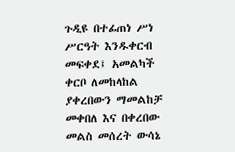ጉዲዩ በተፊጠነ ሥነ ሥርዓት እንዱቀርብ መፍቀደ፤ አመልካች ቀርቦ ለመከላከል ያቀረበውን ማመልከቻ መቀበለ እና በቀረበው መልስ መሰረት ውሳኔ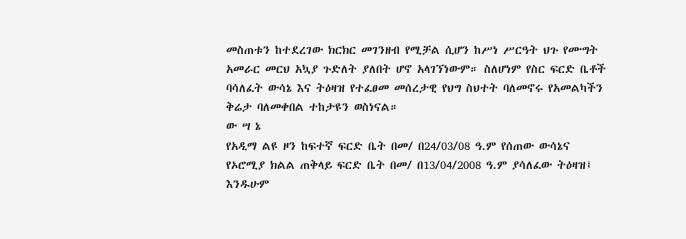መስጠቱን ከተደረገው ክርክር መገንዘብ የሚቻል ሲሆን ከሥነ ሥርዓት ህጉ የሙግት አመራር መርህ አኳያ ጉድለት ያለበት ሆኖ አላገኘነውም። ስለሆነም የስር ፍርድ ቤቶች ባሳለፈት ውሳኔ እና ትዕዛዝ የተፈፀመ መሰረታዊ የህግ ስህተት ባለመኖሩ የአመልካችን ቅሬታ ባለመቀበል ተከታዩን ወስነናል።
ው ሣ ኔ
የአዲማ ልዩ ዞን ከፍተኛ ፍርድ ቤት በመ/ በ24/03/08 ዓ.ም የሰጠው ውሳኔና የኦሮሚያ ክልል ጠቅላይ ፍርድ ቤት በመ/ በ13/04/2008 ዓ.ም ያሳለፈው ትዕዛዝ፤ እንዱሁም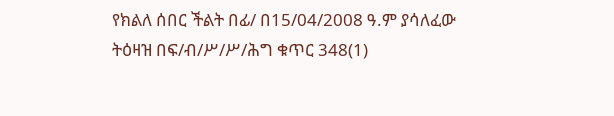የክልለ ሰበር ችልት በፊ/ በ15/04/2008 ዓ.ም ያሳለፈው ትዕዛዝ በፍ/ብ/ሥ/ሥ/ሕግ ቁጥር 348(1)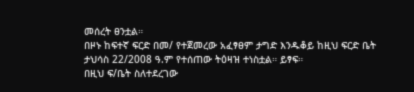መሰረት ፀንቷል።
በዞኑ ከፍተኛ ፍርድ በመ/ የተጀመረው አፈፃፀም ታግድ እንዱቆይ ከዚህ ፍርድ ቤት ታህሳስ 22/2008 ዓ.ም የተሰጠው ትዕዛዝ ተነስቷል። ይፃፍ።
በዚህ ፍ/ቤት ስለተደረገው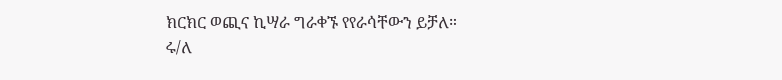ክርክር ወጪና ኪሣራ ግራቀኙ የየራሳቸውን ይቻለ።
ሩ/ለ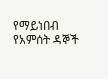የማይነበብ የአምሰት ዳኞች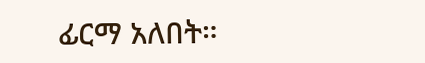ፊርማ አለበት።